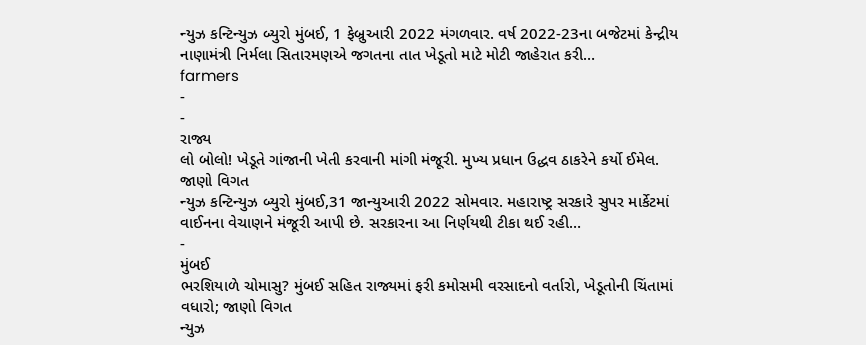ન્યુઝ કન્ટિન્યુઝ બ્યુરો મુંબઈ, 1 ફેબ્રુઆરી 2022 મંગળવાર. વર્ષ 2022-23ના બજેટમાં કેન્દ્રીય નાણામંત્રી નિર્મલા સિતારમણએ જગતના તાત ખેડૂતો માટે મોટી જાહેરાત કરી…
farmers
-
-
રાજ્ય
લો બોલો! ખેડૂતે ગાંજાની ખેતી કરવાની માંગી મંજૂરી. મુખ્ય પ્રધાન ઉદ્ધવ ઠાકરેને કર્યો ઈમેલ. જાણો વિગત
ન્યુઝ કન્ટિન્યુઝ બ્યુરો મુંબઈ,31 જાન્યુઆરી 2022 સોમવાર. મહારાષ્ટ્ર સરકારે સુપર માર્કેટમાં વાઈનના વેચાણને મંજૂરી આપી છે. સરકારના આ નિર્ણયથી ટીકા થઈ રહી…
-
મુંબઈ
ભરશિયાળે ચોમાસુ? મુંબઈ સહિત રાજ્યમાં ફરી કમોસમી વરસાદનો વર્તારો, ખેડૂતોની ચિંતામાં વધારો; જાણો વિગત
ન્યુઝ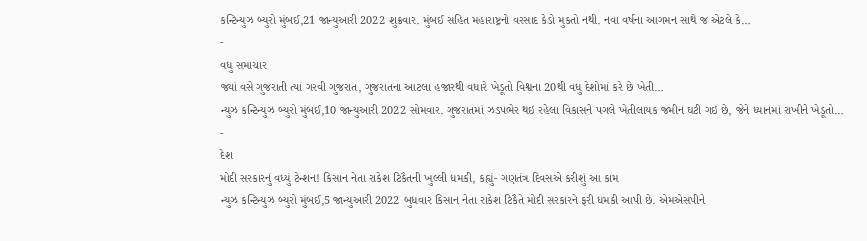કન્ટિન્યુઝ બ્યુરો મુંબઈ,21 જાન્યુઆરી 2022 શુક્રવાર. મુંબઈ સહિત મહારાષ્ટ્રનો વરસાદ કેડો મુકતો નથી. નવા વર્ષના આગમન સાથે જ એટલે કે…
-
વધુ સમાચાર
જ્યાં વસે ગુજરાતી ત્યાં ગરવી ગુજરાત, ગુજરાતના આટલા હજારથી વધારે ખેડૂતો વિશ્વના 20થી વધુ દેશોમાં કરે છે ખેતી…
ન્યુઝ કન્ટિન્યુઝ બ્યુરો મુંબઈ,10 જાન્યુઆરી 2022 સોમવાર. ગુજરાતમાં ઝડપભેર થઇ રહેલા વિકાસને પગલે ખેતીલાયક જમીન ઘટી ગઇ છે, જેને ધ્યાનમાં રાખીને ખેડૂતો…
-
દેશ
મોદી સરકારનું વધ્યું ટેન્શન! કિસાન નેતા રાકેશ ટિકૈતની ખુલ્લી ધમકી, કહ્યું- ગણતંત્ર દિવસએ કરીશું આ કામ
ન્યુઝ કન્ટિન્યુઝ બ્યુરો મુંબઈ,5 જાન્યુઆરી 2022 બુધવાર કિસાન નેતા રાકેશ ટિકૈતે મોદી સરકારને ફરી ધમકી આપી છે. એમએસપીને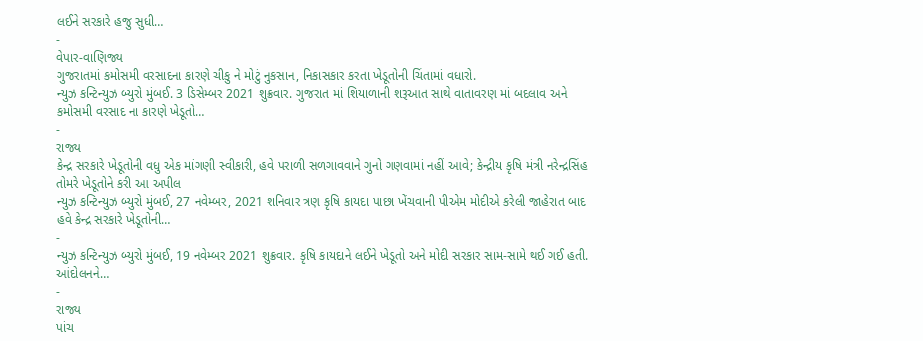લઈને સરકારે હજુ સુધી…
-
વેપાર-વાણિજ્ય
ગુજરાતમાં કમોસમી વરસાદના કારણે ચીકુ ને મોટું નુકસાન, નિકાસકાર કરતા ખેડૂતોની ચિંતામાં વધારો.
ન્યુઝ કન્ટિન્યુઝ બ્યુરો મુંબઈ. 3 ડિસેમ્બર 2021 શુક્રવાર. ગુજરાત માં શિયાળાની શરૂઆત સાથે વાતાવરણ માં બદલાવ અને કમોસમી વરસાદ ના કારણે ખેડૂતો…
-
રાજ્ય
કેન્દ્ર સરકારે ખેડૂતોની વધુ એક માંગણી સ્વીકારી, હવે પરાળી સળગાવવાને ગુનો ગણવામાં નહીં આવે; કેન્દ્રીય કૃષિ મંત્રી નરેન્દ્રસિંહ તોમરે ખેડૂતોને કરી આ અપીલ
ન્યુઝ કન્ટિન્યુઝ બ્યુરો મુંબઈ, 27 નવેમ્બર, 2021 શનિવાર ત્રણ કૃષિ કાયદા પાછા ખેંચવાની પીએમ મોદીએ કરેલી જાહેરાત બાદ હવે કેન્દ્ર સરકારે ખેડૂતોની…
-
ન્યુઝ કન્ટિન્યુઝ બ્યુરો મુંબઈ, 19 નવેમ્બર 2021 શુક્રવાર. કૃષિ કાયદાને લઈને ખેડૂતો અને મોદી સરકાર સામ-સામે થઈ ગઈ હતી. આંદોલનને…
-
રાજ્ય
પાંચ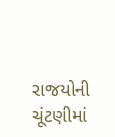રાજયોની ચૂંટણીમાં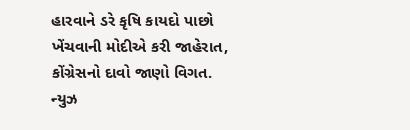હારવાને ડરે કૃષિ કાયદો પાછો ખેંચવાની મોદીએ કરી જાહેરાત, કોંગ્રેસનો દાવો જાણો વિગત.
ન્યુઝ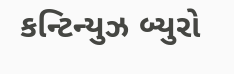કન્ટિન્યુઝ બ્યુરો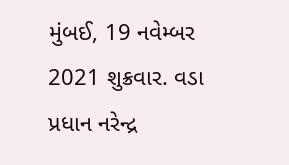મુંબઈ, 19 નવેમ્બર 2021 શુક્રવાર. વડા પ્રધાન નરેન્દ્ર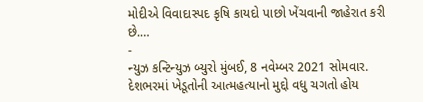મોદીએ વિવાદાસ્પદ કૃષિ કાયદો પાછો ખેંચવાની જાહેરાત કરી છે.…
-
ન્યુઝ કન્ટિન્યુઝ બ્યુરો મુંબઈ, 8 નવેમ્બર 2021 સોમવાર. દેશભરમાં ખેડૂતોની આત્મહત્યાનો મુદ્દો વધુ ચગતો હોય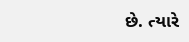છે. ત્યારે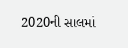2020ની સાલમાં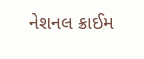નેશનલ ક્રાઈમ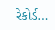રેકોર્ડ…